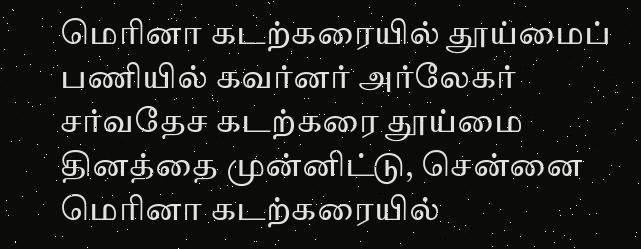மெரினா கடற்கரையில் தூய்மைப் பணியில் கவர்னர் அர்லேகர்
சர்வதேச கடற்கரை தூய்மை தினத்தை முன்னிட்டு, சென்னை மெரினா கடற்கரையில்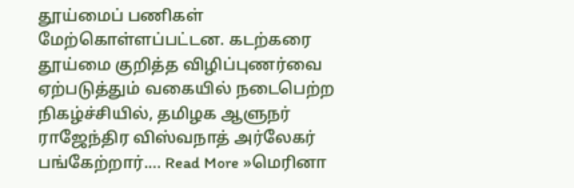தூய்மைப் பணிகள் மேற்கொள்ளப்பட்டன. கடற்கரை தூய்மை குறித்த விழிப்புணர்வை ஏற்படுத்தும் வகையில் நடைபெற்ற நிகழ்ச்சியில், தமிழக ஆளுநர் ராஜேந்திர விஸ்வநாத் அர்லேகர் பங்கேற்றார்.… Read More »மெரினா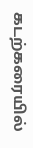கடற்கரையில்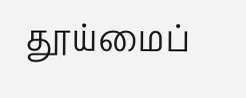தூய்மைப்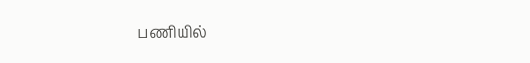பணியில்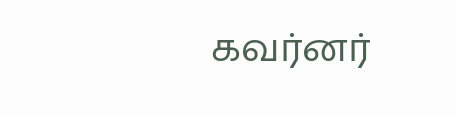கவர்னர்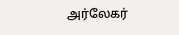அர்லேகர்